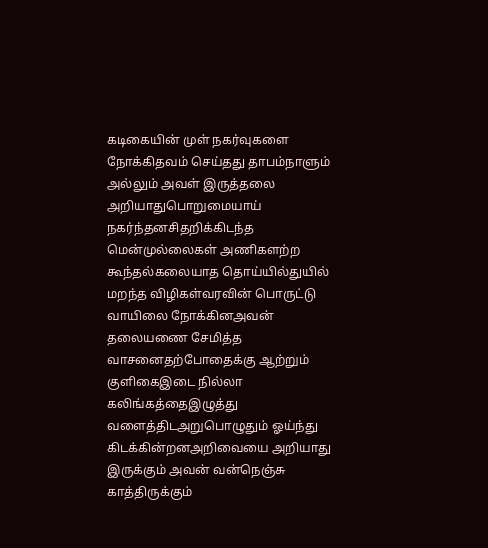கடிகையின் முள் நகர்வுகளை நோக்கிதவம் செய்தது தாபம்நாளும் அல்லும் அவள் இருத்தலை அறியாதுபொறுமையாய் நகர்ந்தனசிதறிக்கிடந்த மென்முல்லைகள் அணிகளற்ற கூந்தல்கலையாத தொய்யில்துயில் மறந்த விழிகள்வரவின் பொருட்டு வாயிலை நோக்கினஅவன் தலையணை சேமித்த வாசனைதற்போதைக்கு ஆற்றும் குளிகைஇடை நில்லா கலிங்கத்தைஇழுத்து வளைத்திடஅறுபொழுதும் ஓய்ந்து கிடக்கின்றனஅறிவையை அறியாது இருக்கும் அவன் வன்நெஞ்சு காத்திருக்கும்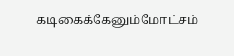கடிகைக்கேனும்மோட்சம்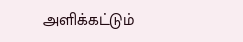அளிக்கட்டும்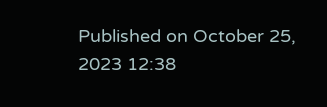Published on October 25, 2023 12:38